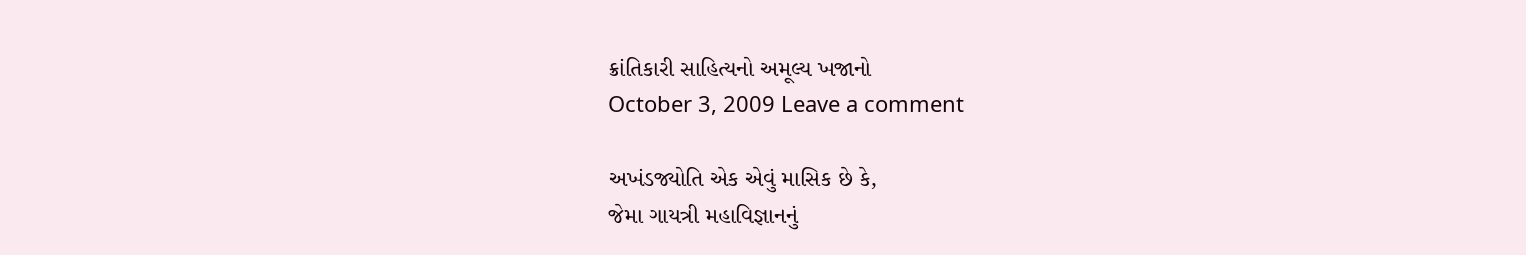ક્રાંતિકારી સાહિત્યનો અમૂલ્ય ખજાનો
October 3, 2009 Leave a comment

અખંડજ્યોતિ એક એવું માસિક છે કે,
જેમા ગાયત્રી મહાવિજ્ઞાનનું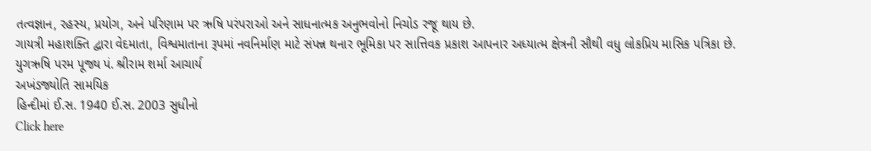તત્વજ્ઞાન, રહસ્ય, પ્રયોગ, અને પરિણામ પર ઋષિ પરંપરાઓ અને સાધનાત્મક અનુભવોનો નિચોડ રજૂ થાય છે.
ગાયત્રી મહાશક્તિ દ્વારા વેદમાતા, વિશ્વમાતાના રૂપમાં નવનિર્માણ માટે સંપન્ન થનાર ભૂમિકા પર સાત્તિવક પ્રકાશ આપનાર અધ્યાત્મ ક્ષેત્રની સૌથી વધુ લોકપ્રિય માસિક પત્રિકા છે.
યુગઋષિ પરમ પૂજ્ય પં. શ્રીરામ શર્મા આચાર્ય
અખંડજ્યોતિ સામયિક
હિન્દીમાં ઈ.સ. 1940 ઈ.સ. 2003 સુધીનો
Click here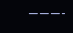———-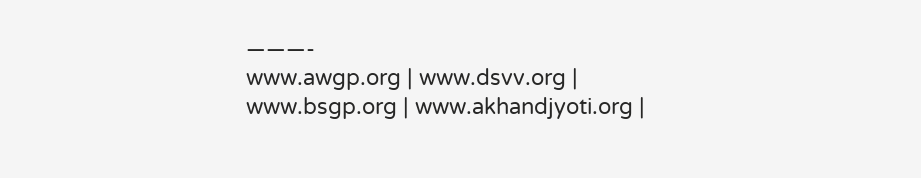———-
www.awgp.org | www.dsvv.org | www.bsgp.org | www.akhandjyoti.org |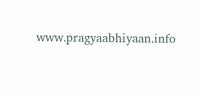www.pragyaabhiyaan.info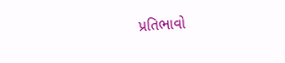પ્રતિભાવો